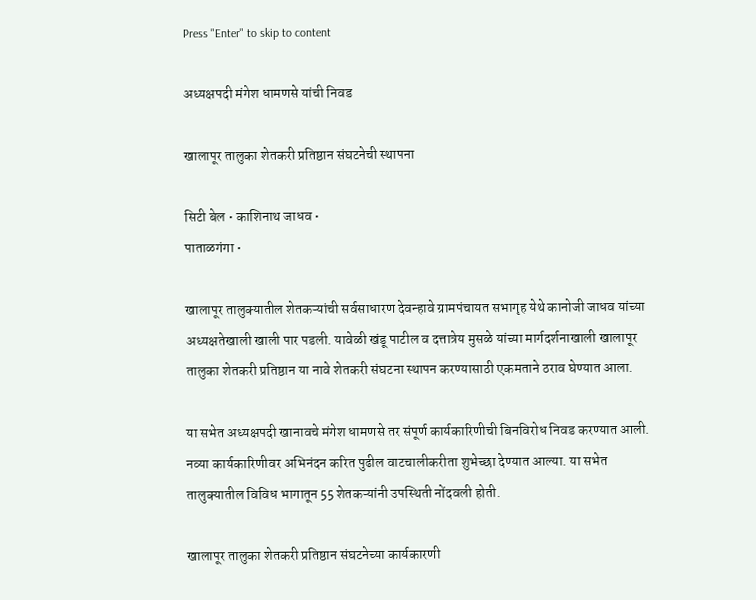Press "Enter" to skip to content

अध्यक्षपदी मंगेश धामणसे यांची निवड

खालापूर तालुका शेतकरी प्रतिष्ठान संघटनेची स्थापना

सिटी बेल • काशिनाथ जाधव •
पाताळगंगा •

खालापूर तालुक्यातील शेतकऱ्यांची सर्वसाधारण देवन्हावे ग्रामपंचायत सभागृह येथे कानोजी जाधव यांच्या अध्यक्षतेखाली खाली पार पडली. यावेळी खंडू पाटील व दत्तात्रेय मुसळे यांच्या मार्गदर्शनाखाली खालापूर तालुका शेतकरी प्रतिष्ठान या नावे शेतकरी संघटना स्थापन करण्यासाठी एकमताने ठराव घेण्यात आला.

या सभेत अध्यक्षपदी खानावचे मंगेश धामणसे तर संपूर्ण कार्यकारिणीची बिनविरोध निवड करण्यात आली. नव्या कार्यकारिणीवर अभिनंदन करित पुढील वाटचालीकरीता शुभेच्छा देण्यात आल्या. या सभेत तालुक्यातील विविध भागातून 55 शेतकऱ्यांनी उपस्थिती नोंदवली होती.

खालापूर तालुका शेतकरी प्रतिष्ठान संघटनेच्या कार्यकारणी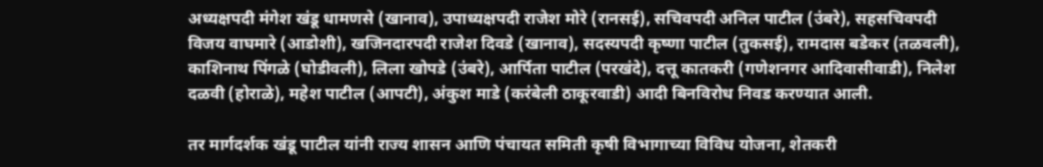अध्यक्षपदी मंगेश खंडू धामणसे (खानाव), उपाध्यक्षपदी राजेश मोरे (रानसई), सचिवपदी अनिल पाटील (उंबरे), सहसचिवपदी विजय वाघमारे (आडोशी), खजिनदारपदी राजेश दिवडे (खानाव), सदस्यपदी कृष्णा पाटील (तुकसई), रामदास बडेकर (तळवली), काशिनाथ पिंगळे (घोडीवली), लिला खोपडे (उंबरे), आर्पिता पाटील (परखंदे), दत्तू कातकरी (गणेशनगर आदिवासीवाडी), निलेश दळवी (होराळे), महेश पाटील (आपटी), अंकुश माडे (करंबेली ठाकूरवाडी) आदी बिनविरोध निवड करण्यात आली.

तर मार्गदर्शक खंडू पाटील यांनी राज्य शासन आणि पंचायत समिती कृषी विभागाच्या विविध योजना, शेतकरी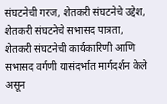संघटनेची गरज, शेतकरी संघटनेचे उद्देश, शेतकरी संघटनेचे सभासद पात्रता, शेतकरी संघटनेची कार्यकारिणी आणि सभासद वर्गणी यासंदर्भात मार्गदर्शन केले असून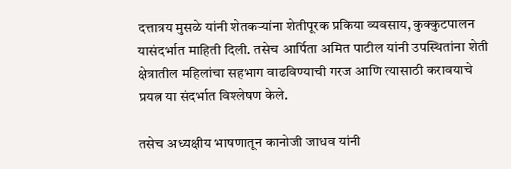दत्तात्रय मुसळे यांनी शेतकऱ्यांना शेतीपूरक प्रकिया व्यवसाय, कुक्कुटपालन यासंदर्भात माहिती दिली. तसेच आर्पिता अमित पाटील यांनी उपस्थितांना शेती क्षेत्रातील महिलांचा सहभाग वाढविण्याची गरज आणि त्यासाठी करावयाचे प्रयत्न या संदर्भात विश्लेषण केले.

तसेच अध्यक्षीय भाषणातून कानोजी जाधव यांनी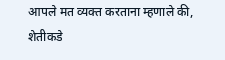आपले मत व्यक्त करताना म्हणाले की, शेतीकडे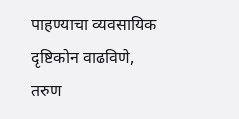पाहण्याचा व्यवसायिक दृष्टिकोन वाढविणे, तरुण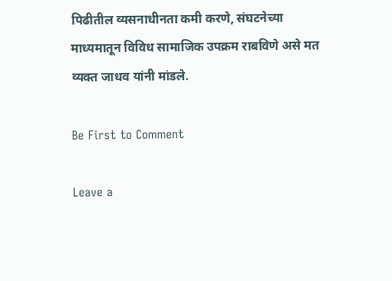पिढीतील व्यसनाधीनता कमी करणे, संघटनेच्या माध्यमातून विविध सामाजिक उपक्रम राबविणे असे मत व्यक्त जाधव यांनी मांडले.

Be First to Comment

Leave a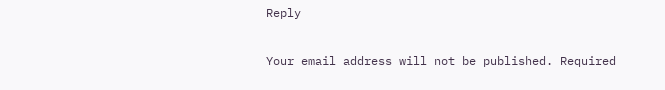Reply

Your email address will not be published. Required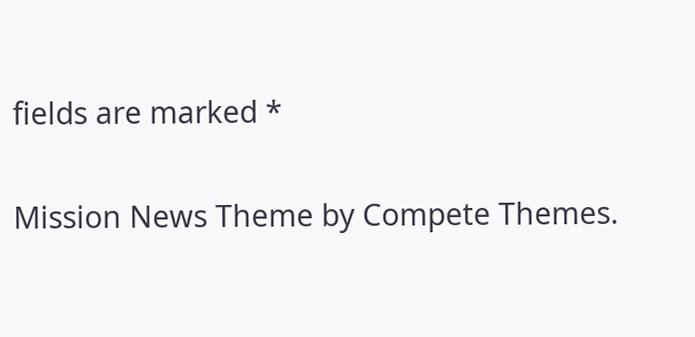fields are marked *

Mission News Theme by Compete Themes.